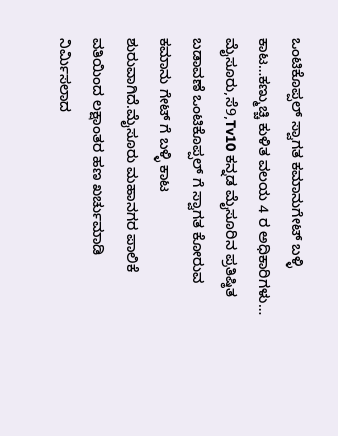ಒಂಟಿಕೊಪ್ಪಲ್ ಸ್ವಾಗತ ಕಮಾನುಗೇಟ್ ಬಳ್ಳಿ ಕಾಟ…ಕಣ್ಮುಚ್ಚಿ ಕುಳಿತ ವಲಯ 4 ರ ಅಧಿಕಾರಿಗಳು…
ಮೈಸೂರು,ಸೆ9,Tv10 ಕನ್ನಡ ಮೈಸೂರಿನ ಪ್ರತಿಷ್ಠಿತ ಬಡಾವಣೆ ಒಂಟಿಕೊಪ್ಪಲ್ ಗೆ ಸ್ವಾಗತ ಕೋರುವ ಕಮಾನು ಗೇಟ್ ಗೆ ಬಳ್ಳಿ ಕಾಟ ಶುರುವಾಗಿದೆ.ಮೈಸೂರು ಮಹಾನಗರ ಪಾಲಿಕೆ ವತಿಯಿಂದ ಲಕ್ಷಾಂತರ ಹಣ ಖರ್ಚುಮಾಡಿ ನಿರ್ಮಿಸಲಾದ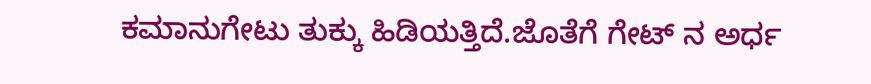ಕಮಾನುಗೇಟು ತುಕ್ಕು ಹಿಡಿಯತ್ತಿದೆ.ಜೊತೆಗೆ ಗೇಟ್ ನ ಅರ್ಧ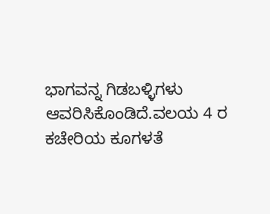ಭಾಗವನ್ನ ಗಿಡಬಳ್ಳಿಗಳು ಆವರಿಸಿಕೊಂಡಿದೆ.ವಲಯ 4 ರ ಕಚೇರಿಯ ಕೂಗಳತೆ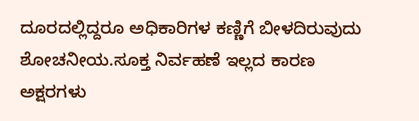ದೂರದಲ್ಲಿದ್ದರೂ ಅಧಿಕಾರಿಗಳ ಕಣ್ಣಿಗೆ ಬೀಳದಿರುವುದು ಶೋಚನೀಯ.ಸೂಕ್ತ ನಿರ್ವಹಣೆ ಇಲ್ಲದ ಕಾರಣ ಅಕ್ಷರಗಳು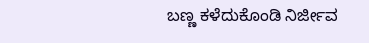ಬಣ್ಣ ಕಳೆದುಕೊಂಡಿ ನಿರ್ಜೀವ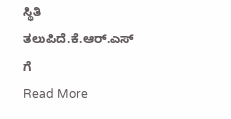ಸ್ಥಿತಿ ತಲುಪಿದೆ.ಕೆ.ಆರ್.ಎಸ್ ಗೆ
Read More